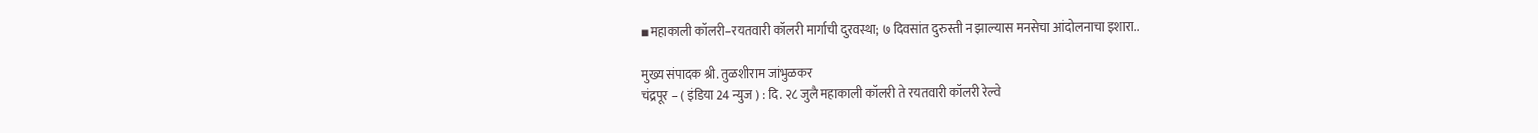▪महाकाली कॉलरी–रयतवारी कॉलरी मार्गाची दुरवस्था; ७ दिवसांत दुरुस्ती न झाल्यास मनसेचा आंदोलनाचा इशारा..

मुख्य संपादक श्री. तुळशीराम जांभुळकर
चंद्रपूर – ( इंडिया 24 न्युज ) : दि. २८ जुलै महाकाली कॉलरी ते रयतवारी कॉलरी रेल्वे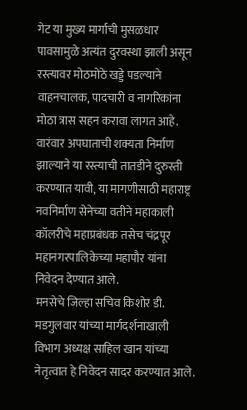गेट या मुख्य मार्गाची मुसळधार पावसामुळे अत्यंत दुरवस्था झाली असून रस्त्यावर मोठमोठे खड्डे पडल्याने वाहनचालक, पादचारी व नागरिकांना मोठा त्रास सहन करावा लागत आहे. वारंवार अपघाताची शक्यता निर्माण झाल्याने या रस्त्याची तातडीने दुरुस्ती करण्यात यावी, या मागणीसाठी महाराष्ट्र नवनिर्माण सेनेच्या वतीने महाकाली कॉलरीचे महाप्रबंधक तसेच चंद्रपूर महानगरपालिकेच्या महापौर यांना निवेदन देण्यात आले.
मनसेचे जिल्हा सचिव किशोर डी. मडगुलवार यांच्या मार्गदर्शनाखाली विभाग अध्यक्ष साहिल खान यांच्या नेतृत्वात हे निवेदन सादर करण्यात आले.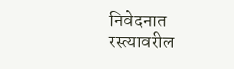निवेदनात रस्त्यावरील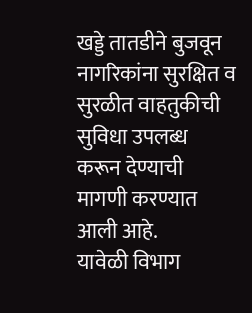खड्डे तातडीने बुजवून नागरिकांना सुरक्षित व सुरळीत वाहतुकीची सुविधा उपलब्ध करून देण्याची मागणी करण्यात आली आहे.
यावेळी विभाग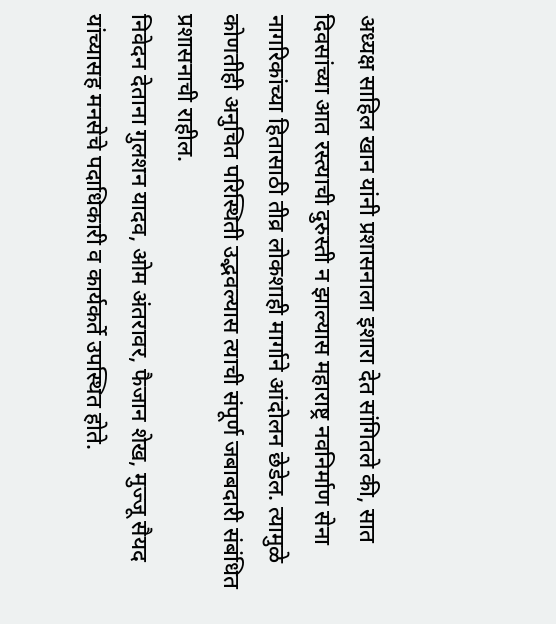अध्यक्ष साहिल खान यांनी प्रशासनाला इशारा देत सांगितले की, सात दिवसांच्या आत रस्त्याची दुरुस्ती न झाल्यास महाराष्ट्र नवनिर्माण सेना नागरिकांच्या हितासाठी तीव्र लोकशाही मार्गाने आंदोलन छेडेल. त्यामुळे कोणतीही अनुचित परिस्थिती उद्भवल्यास त्याची संपूर्ण जबाबदारी संबंधित प्रशासनाची राहील.
निवेदन देताना गुलशन यादव, ओम अंतरावर, फैजान शेख, मुज्जू सैयद यांच्यासह मनसेचे पदाधिकारी व कार्यकर्ते उपस्थित होते.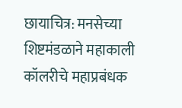छायाचित्र: मनसेच्या शिष्टमंडळाने महाकाली कॉलरीचे महाप्रबंधक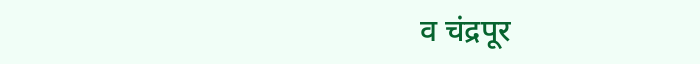व चंद्रपूर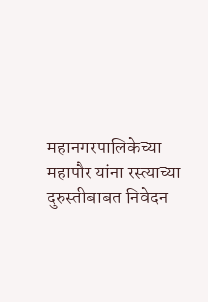महानगरपालिकेच्या महापौर यांना रस्त्याच्या दुरुस्तीबाबत निवेदन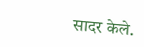सादर केले.